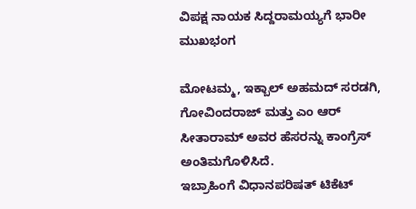ವಿಪಕ್ಷ ನಾಯಕ ಸಿದ್ದರಾಮಯ್ಯಗೆ ಭಾರೀ ಮುಖಭಂಗ

ಮೋಟಮ್ಮ, ಇಕ್ಬಾಲ್ ಅಹಮದ್ ಸರಡಗಿ, ಗೋವಿಂದರಾಜ್ ಮತ್ತು ಎಂ ಆರ್ ಸೀತಾರಾಮ್ ಅವರ ಹೆಸರನ್ನು ಕಾಂಗ್ರೆಸ್ ಅಂತಿಮಗೊಳಿಸಿದೆ.
ಇಬ್ರಾಹಿಂಗೆ ವಿಧಾನಪರಿಷತ್ ಟಿಕೆಟ್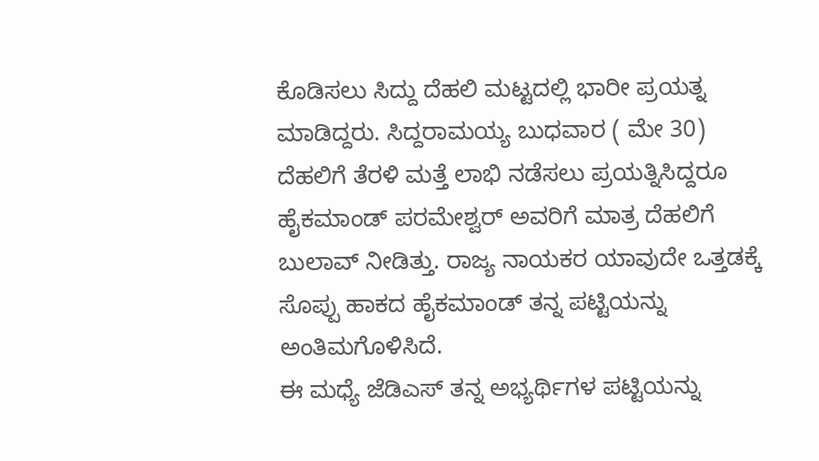ಕೊಡಿಸಲು ಸಿದ್ದು ದೆಹಲಿ ಮಟ್ಟದಲ್ಲಿ ಭಾರೀ ಪ್ರಯತ್ನ ಮಾಡಿದ್ದರು. ಸಿದ್ದರಾಮಯ್ಯ ಬುಧವಾರ ( ಮೇ 30) ದೆಹಲಿಗೆ ತೆರಳಿ ಮತ್ತೆ ಲಾಭಿ ನಡೆಸಲು ಪ್ರಯತ್ನಿಸಿದ್ದರೂ ಹೈಕಮಾಂಡ್ ಪರಮೇಶ್ವರ್ ಅವರಿಗೆ ಮಾತ್ರ ದೆಹಲಿಗೆ ಬುಲಾವ್ ನೀಡಿತ್ತು. ರಾಜ್ಯ ನಾಯಕರ ಯಾವುದೇ ಒತ್ತಡಕ್ಕೆ ಸೊಪ್ಪು ಹಾಕದ ಹೈಕಮಾಂಡ್ ತನ್ನ ಪಟ್ಟಿಯನ್ನು ಅಂತಿಮಗೊಳಿಸಿದೆ.
ಈ ಮಧ್ಯೆ ಜೆಡಿಎಸ್ ತನ್ನ ಅಭ್ಯರ್ಥಿಗಳ ಪಟ್ಟಿಯನ್ನು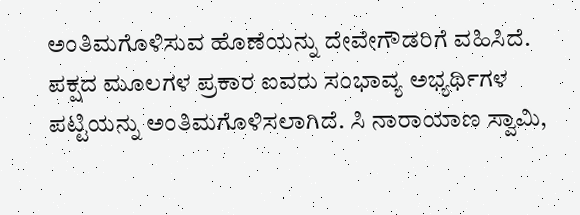ಅಂತಿಮಗೊಳಿಸುವ ಹೊಣೆಯನ್ನು ದೇವೇಗೌಡರಿಗೆ ವಹಿಸಿದೆ. ಪಕ್ಷದ ಮೂಲಗಳ ಪ್ರಕಾರ ಐವರು ಸಂಭಾವ್ಯ ಅಭ್ಯರ್ಥಿಗಳ ಪಟ್ಟಿಯನ್ನು ಅಂತಿಮಗೊಳಿಸಲಾಗಿದೆ. ಸಿ ನಾರಾಯಾಣ ಸ್ವಾಮಿ,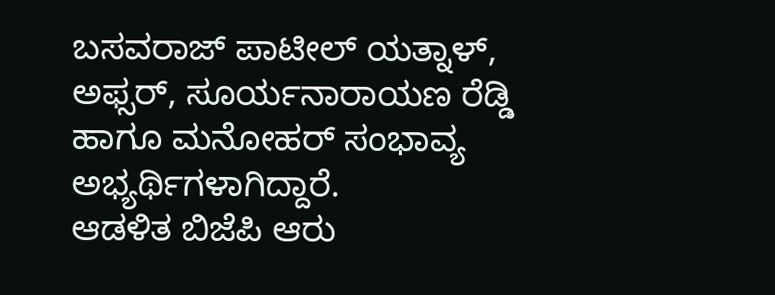ಬಸವರಾಜ್ ಪಾಟೀಲ್ ಯತ್ನಾಳ್, ಅಫ್ಸರ್, ಸೂರ್ಯನಾರಾಯಣ ರೆಡ್ಡಿ ಹಾಗೂ ಮನೋಹರ್ ಸಂಭಾವ್ಯ ಅಭ್ಯರ್ಥಿಗಳಾಗಿದ್ದಾರೆ.
ಆಡಳಿತ ಬಿಜೆಪಿ ಆರು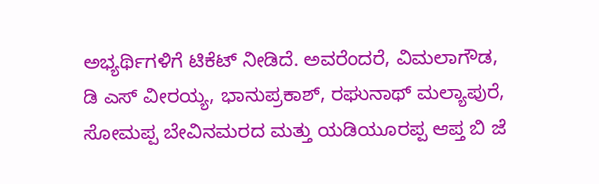ಅಭ್ಯರ್ಥಿಗಳಿಗೆ ಟಿಕೆಟ್ ನೀಡಿದೆ. ಅವರೆಂದರೆ, ವಿಮಲಾಗೌಡ, ಡಿ ಎಸ್ ವೀರಯ್ಯ, ಭಾನುಪ್ರಕಾಶ್, ರಘುನಾಥ್ ಮಲ್ಯಾಪುರೆ, ಸೋಮಪ್ಪ ಬೇವಿನಮರದ ಮತ್ತು ಯಡಿಯೂರಪ್ಪ ಆಪ್ತ ಬಿ ಜೆ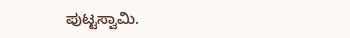ಪುಟ್ಟಸ್ವಾಮಿ.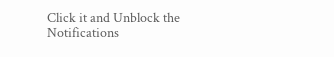Click it and Unblock the Notifications